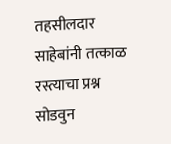तहसीलदार साहेबांनी तत्काळ रस्त्याचा प्रश्न सोडवुन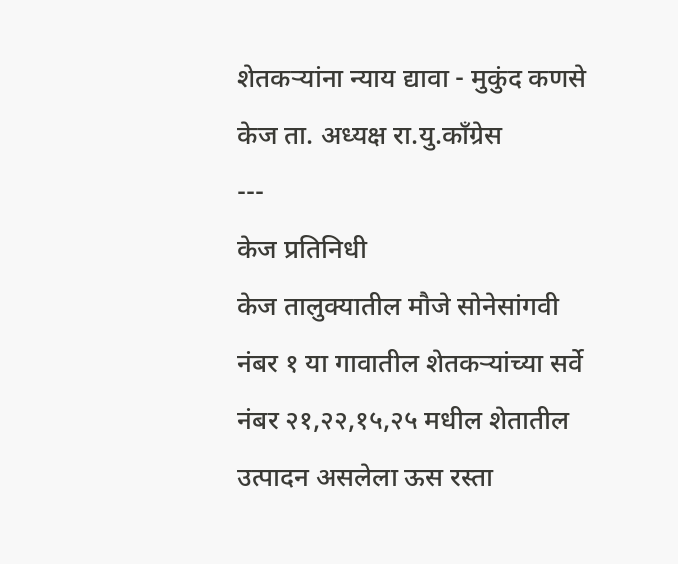शेतकऱ्यांना न्याय द्यावा - मुकुंद कणसे केज ता. अध्यक्ष रा.यु.कॉंग्रेस
---
केज प्रतिनिधी
केज तालुक्यातील मौजे सोनेसांगवी नंबर १ या गावातील शेतकऱ्यांच्या सर्वे नंबर २१,२२,१५,२५ मधील शेतातील उत्पादन असलेला ऊस रस्ता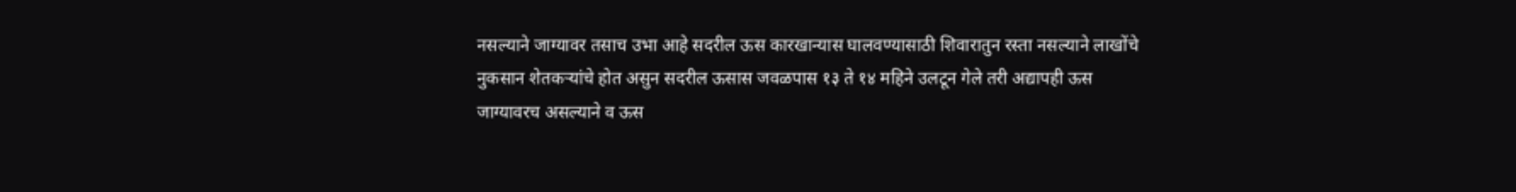नसल्याने जाग्यावर तसाच उभा आहे सदरील ऊस कारखान्यास घालवण्यासाठी शिवारातुन रस्ता नसल्याने लाखोंचे नुकसान शेतकऱ्यांचे होत असुन सदरील ऊसास जवळपास १३ ते १४ महिने उलटून गेले तरी अद्यापही ऊस जाग्यावरच असल्याने व ऊस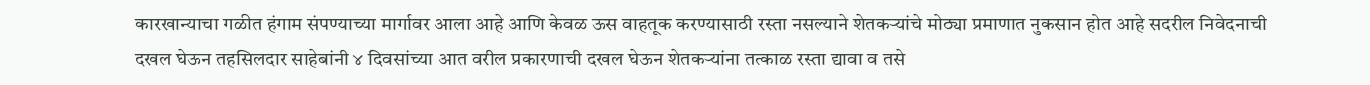कारखान्याचा गळीत हंगाम संपण्याच्या मार्गावर आला आहे आणि केवळ ऊस वाहतूक करण्यासाठी रस्ता नसल्याने शेतकऱ्यांचे मोठ्या प्रमाणात नुकसान होत आहे सदरील निवेदनाची दखल घेऊन तहसिलदार साहेबांनी ४ दिवसांच्या आत वरील प्रकारणाची दखल घेऊन शेतकऱ्यांना तत्काळ रस्ता द्यावा व तसे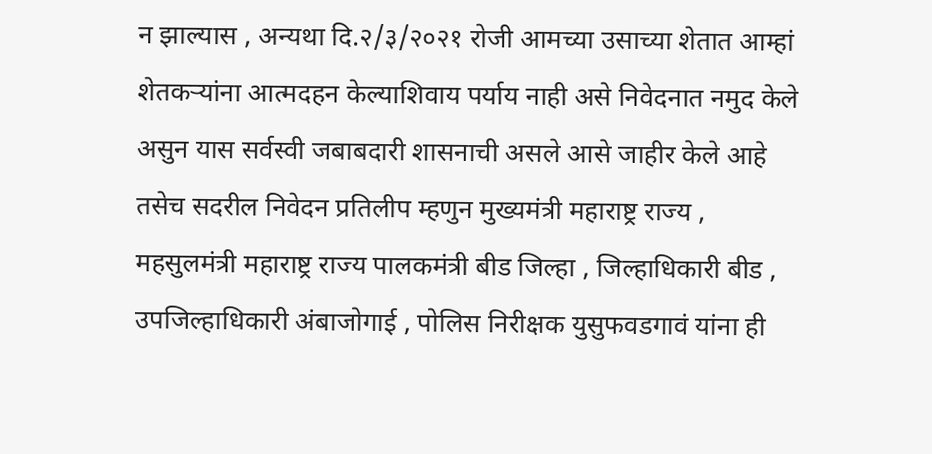न झाल्यास , अन्यथा दि.२/३/२०२१ रोजी आमच्या उसाच्या शेतात आम्हां शेतकऱ्यांना आत्मदहन केल्याशिवाय पर्याय नाही असे निवेदनात नमुद केले असुन यास सर्वस्वी जबाबदारी शासनाची असले आसे जाहीर केले आहे तसेच सदरील निवेदन प्रतिलीप म्हणुन मुख्यमंत्री महाराष्ट्र राज्य , महसुलमंत्री महाराष्ट्र राज्य पालकमंत्री बीड जिल्हा , जिल्हाधिकारी बीड , उपजिल्हाधिकारी अंबाजोगाई , पोलिस निरीक्षक युसुफवडगावं यांना ही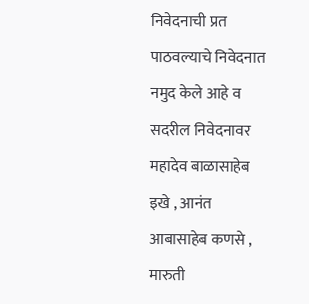निवेदनाची प्रत पाठवल्याचे निवेदनात नमुद केले आहे व सदरील निवेदनावर महादेव बाळासाहेब इखे , आनंत आबासाहेब कणसे , मारुती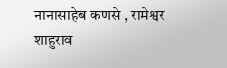नानासाहेब कणसे , रामेश्वर शाहुराव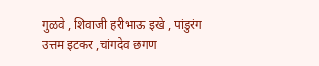गुळवे , शिवाजी हरीभाऊ इखे , पांडुरंग उत्तम इटकर ,चांगदेव छगण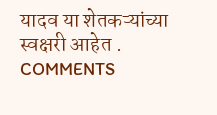यादव या शेतकऱ्यांच्या स्वक्षरी आहेत .
COMMENTS